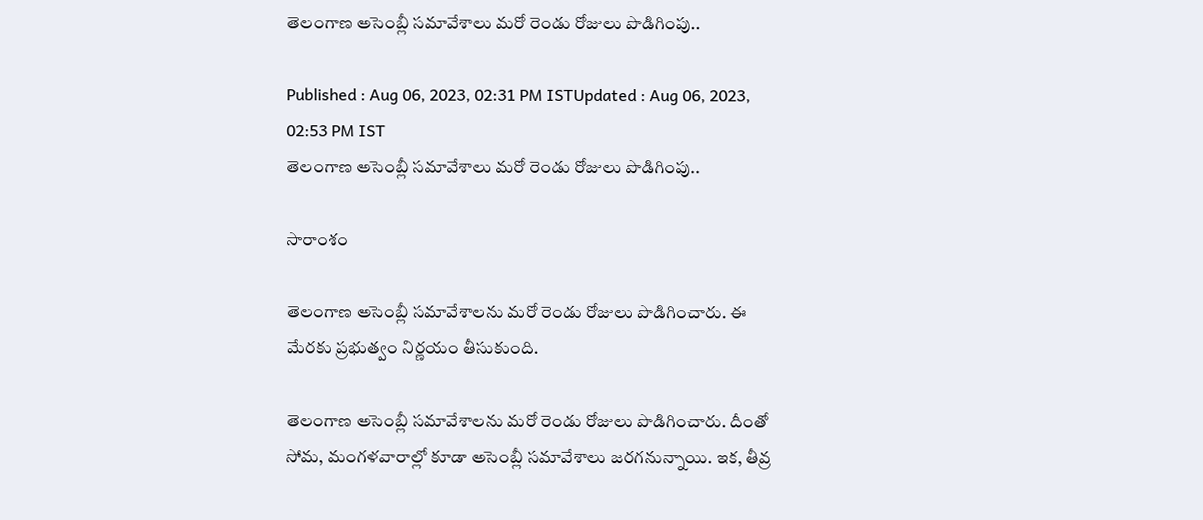తెలంగాణ అసెంబ్లీ సమావేశాలు మరో రెండు రోజులు పొడిగింపు..

Published : Aug 06, 2023, 02:31 PM ISTUpdated : Aug 06, 2023, 02:53 PM IST
తెలంగాణ అసెంబ్లీ సమావేశాలు మరో రెండు రోజులు పొడిగింపు..

సారాంశం

తెలంగాణ అసెంబ్లీ సమావేశాలను మరో రెండు రోజులు పొడిగించారు. ఈ మేరకు ప్రభుత్వం నిర్ణయం తీసుకుంది.

తెలంగాణ అసెంబ్లీ సమావేశాలను మరో రెండు రోజులు పొడిగించారు. దీంతో సోమ, మంగళవారాల్లో కూడా అసెంబ్లీ సమావేశాలు జరగనున్నాయి. ఇక, తీవ్ర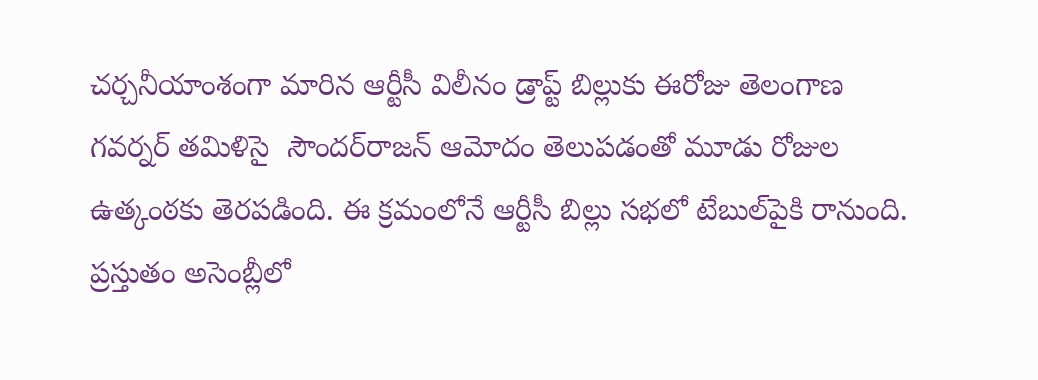చర్చనీయాంశంగా మారిన ఆర్టీసీ విలీనం డ్రాప్ట్ బిల్లుకు ఈరోజు తెలంగాణ గవర్నర్ తమిళిసై  సౌందర్‌రాజన్ ఆమోదం తెలుపడంతో మూడు రోజుల ఉత్కంఠకు తెరపడింది. ఈ క్రమంలోనే ఆర్టీసీ బిల్లు సభలో టేబుల్‌పైకి రానుంది. ప్రస్తుతం అసెంబ్లీలో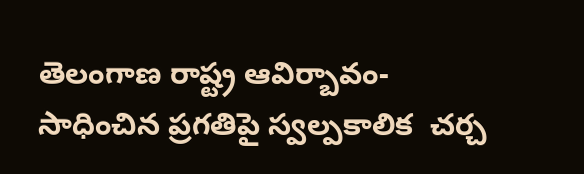తెలంగాణ రాష్ట్ర ఆవిర్బావం-సాధించిన ప్రగతిపై స్వల్పకాలిక  చర్చ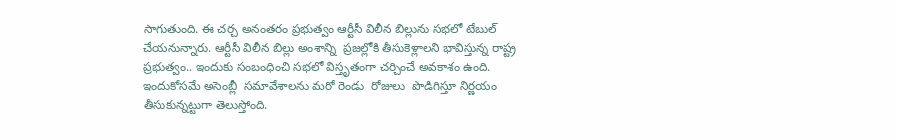సాగుతుంది. ఈ చర్చ అనంతరం ప్రభుత్వం ఆర్టీసీ విలీన బిల్లును సభలో టేబుల్ చేయనున్నారు. ఆర్టీసీ విలీన బిల్లు అంశాన్ని  ప్రజల్లోకి తీసుకెళ్లాలని భావిస్తున్న రాష్ట్ర ప్రభుత్వం.. ఇందుకు సంబంధించి సభలో విస్తృతంగా చర్చించే అవకాశం ఉంది. ఇందుకోసమే అసెంబ్లీ  సమావేశాలను మరో రెండు  రోజులు  పొడిగిస్తూ నిర్ణయం తీసుకున్నట్టుగా తెలుస్తోంది.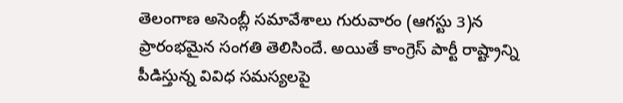తెలంగాణ అసెంబ్లీ సమావేశాలు గురువారం (ఆగస్టు 3)న ప్రారంభమైన సంగతి తెలిసిందే. అయితే కాంగ్రెస్ పార్టీ రాష్ట్రాన్ని పీడిస్తున్న వివిధ సమస్యలపై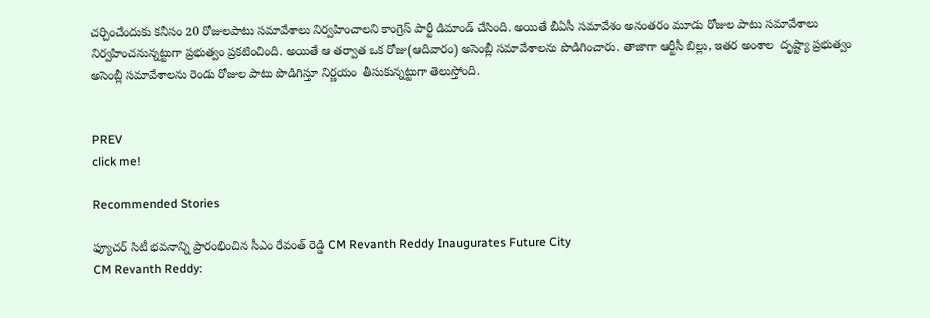చర్చించేందుకు కనీసం 20 రోజులపాటు సమావేశాలు నిర్వహించాలని కాంగ్రెస్ పార్టీ డిమాండ్ చేసింది. అయితే బీఏసీ సమావేశం అనంతరం మూడు రోజుల పాటు సమావేశాలు నిర్వహించనున్నట్టుగా ప్రభుత్వం ప్రకటించింది. అయితే ఆ తర్వాత ఒక రోజు(ఆదివారం) అసెంబ్లీ సమావేశాలను పొడిగించారు. తాజాగా ఆర్టీసీ బిల్లు, ఇతర అంశాల  దృష్ట్యా ప్రభుత్వం అసెంబ్లీ సమావేశాలను రెండు రోజుల పాటు పొడిగిస్తూ నిర్ణయం  తీసుకున్నట్టుగా తెలుస్తోంది.


PREV
click me!

Recommended Stories

ఫ్యూచర్ సిటీ భవనాన్ని ప్రారంభించిన సీఎం రేవంత్ రెడ్డి CM Revanth Reddy Inaugurates Future City
CM Revanth Reddy: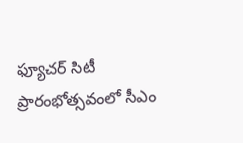ఫ్యూచర్ సిటీ ప్రారంభోత్సవంలో సీఎం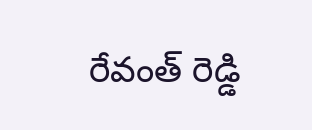రేవంత్ రెడ్డి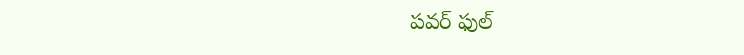పవర్ ఫుల్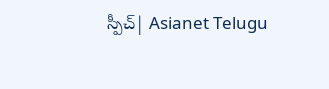స్పీచ్| Asianet Telugu